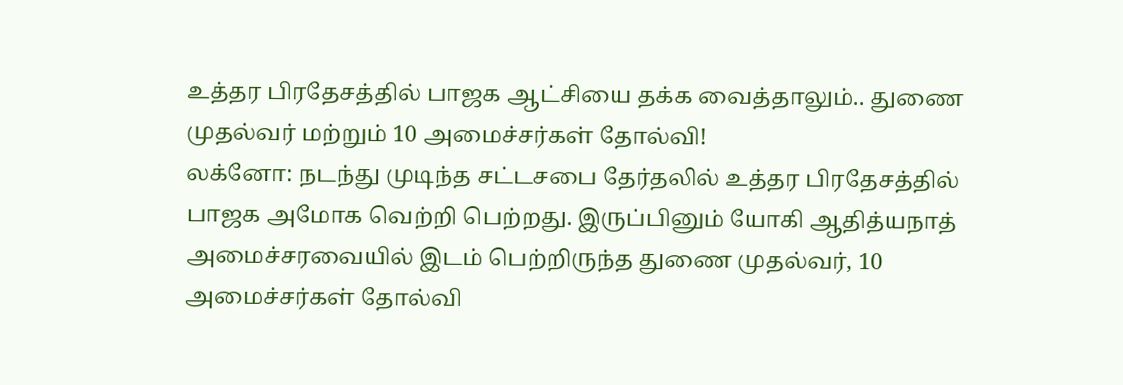உத்தர பிரதேசத்தில் பாஜக ஆட்சியை தக்க வைத்தாலும்.. துணை முதல்வர் மற்றும் 10 அமைச்சர்கள் தோல்வி!
லக்னோ: நடந்து முடிந்த சட்டசபை தேர்தலில் உத்தர பிரதேசத்தில் பாஜக அமோக வெற்றி பெற்றது. இருப்பினும் யோகி ஆதித்யநாத் அமைச்சரவையில் இடம் பெற்றிருந்த துணை முதல்வர், 10 அமைச்சர்கள் தோல்வி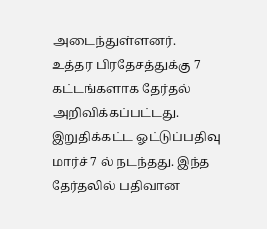அடைந்துள்ளனர்.
உத்தர பிரதேசத்துக்கு 7 கட்டங்களாக தேர்தல் அறிவிக்கப்பட்டது. இறுதிக்கட்ட ஓட்டுப்பதிவு மார்ச் 7 ல் நடந்தது. இந்த தேர்தலில் பதிவான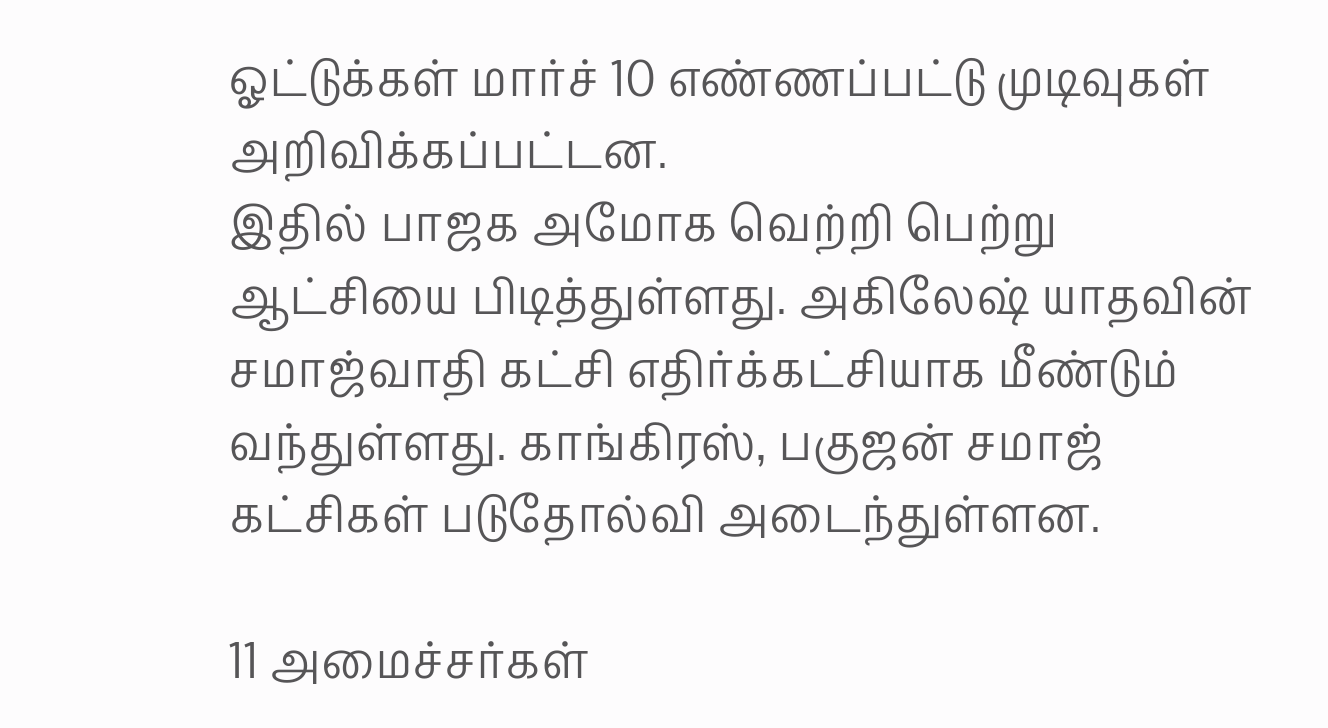ஓட்டுக்கள் மார்ச் 10 எண்ணப்பட்டு முடிவுகள் அறிவிக்கப்பட்டன.
இதில் பாஜக அமோக வெற்றி பெற்று ஆட்சியை பிடித்துள்ளது. அகிலேஷ் யாதவின் சமாஜ்வாதி கட்சி எதிர்க்கட்சியாக மீண்டும் வந்துள்ளது. காங்கிரஸ், பகுஜன் சமாஜ் கட்சிகள் படுதோல்வி அடைந்துள்ளன.

11 அமைச்சர்கள்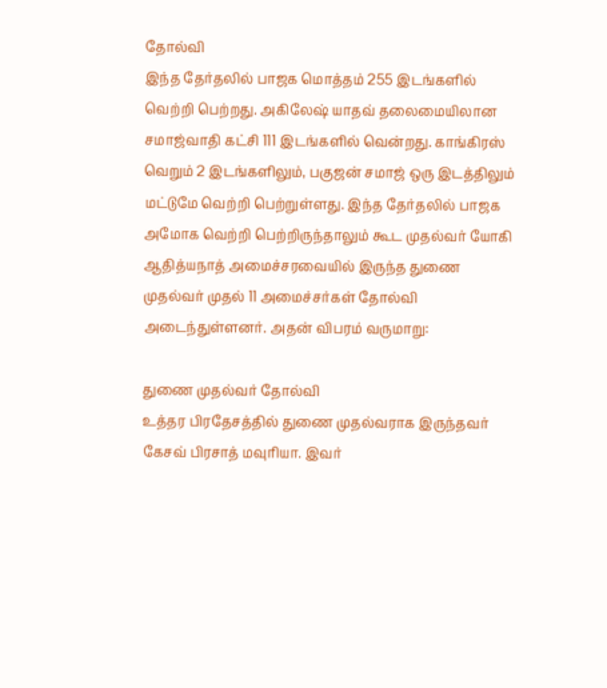தோல்வி
இந்த தேர்தலில் பாஜக மொத்தம் 255 இடங்களில் வெற்றி பெற்றது. அகிலேஷ் யாதவ் தலைமையிலான சமாஜ்வாதி கட்சி 111 இடங்களில் வென்றது. காங்கிரஸ் வெறும் 2 இடங்களிலும், பகுஜன் சமாஜ் ஒரு இடத்திலும் மட்டுமே வெற்றி பெற்றுள்ளது. இந்த தேர்தலில் பாஜக அமோக வெற்றி பெற்றிருந்தாலும் கூட முதல்வர் யோகி ஆதித்யநாத் அமைச்சரவையில் இருந்த துணை முதல்வர் முதல் 11 அமைச்சர்கள் தோல்வி அடைந்துள்ளனர். அதன் விபரம் வருமாறு:

துணை முதல்வர் தோல்வி
உத்தர பிரதேசத்தில் துணை முதல்வராக இருந்தவர் கேசவ் பிரசாத் மவுரியா. இவர்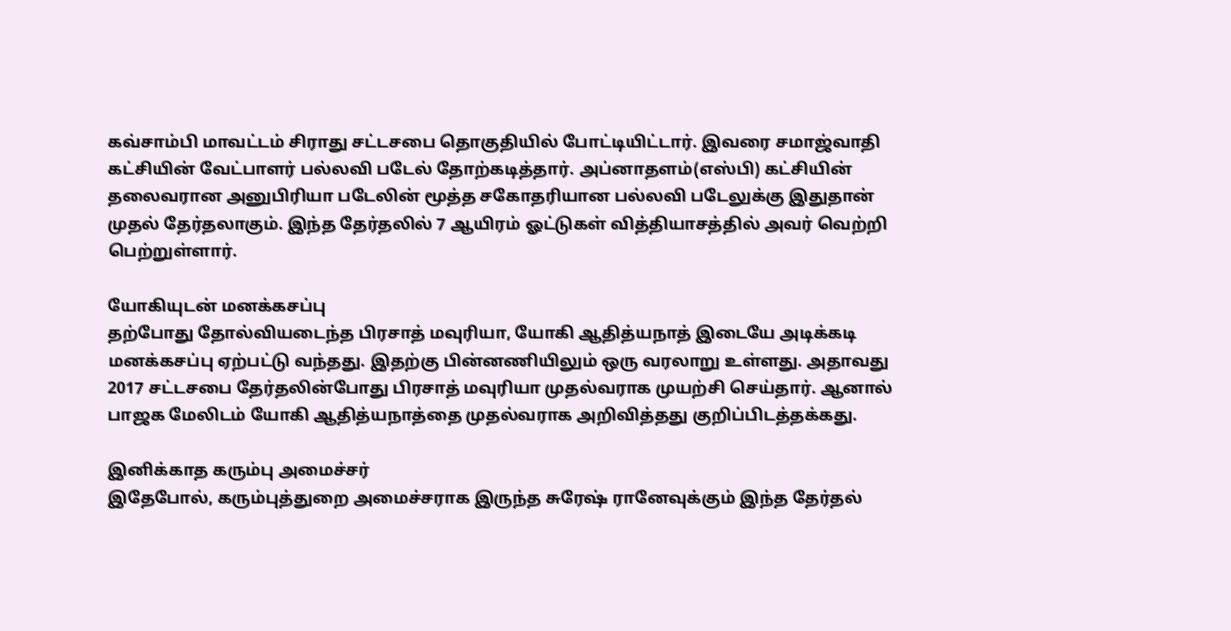கவ்சாம்பி மாவட்டம் சிராது சட்டசபை தொகுதியில் போட்டியிட்டார். இவரை சமாஜ்வாதி கட்சியின் வேட்பாளர் பல்லவி படேல் தோற்கடித்தார். அப்னாதளம்(எஸ்பி) கட்சியின் தலைவரான அனுபிரியா படேலின் மூத்த சகோதரியான பல்லவி படேலுக்கு இதுதான் முதல் தேர்தலாகும். இந்த தேர்தலில் 7 ஆயிரம் ஓட்டுகள் வித்தியாசத்தில் அவர் வெற்றி பெற்றுள்ளார்.

யோகியுடன் மனக்கசப்பு
தற்போது தோல்வியடைந்த பிரசாத் மவுரியா, யோகி ஆதித்யநாத் இடையே அடிக்கடி மனக்கசப்பு ஏற்பட்டு வந்தது. இதற்கு பின்னணியிலும் ஒரு வரலாறு உள்ளது. அதாவது 2017 சட்டசபை தேர்தலின்போது பிரசாத் மவுரியா முதல்வராக முயற்சி செய்தார். ஆனால் பாஜக மேலிடம் யோகி ஆதித்யநாத்தை முதல்வராக அறிவித்தது குறிப்பிடத்தக்கது.

இனிக்காத கரும்பு அமைச்சர்
இதேபோல், கரும்புத்துறை அமைச்சராக இருந்த சுரேஷ் ரானேவுக்கும் இந்த தேர்தல்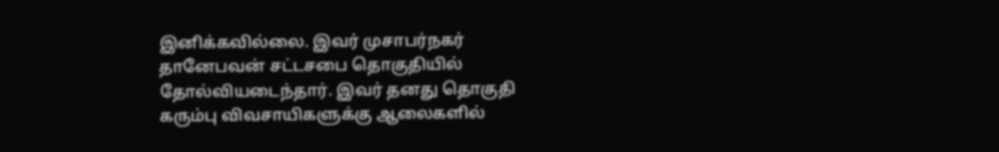இனிக்கவில்லை. இவர் முசாபர்நகர் தானேபவன் சட்டசபை தொகுதியில் தோல்வியடைந்தார். இவர் தனது தொகுதி கரும்பு விவசாயிகளுக்கு ஆலைகளில்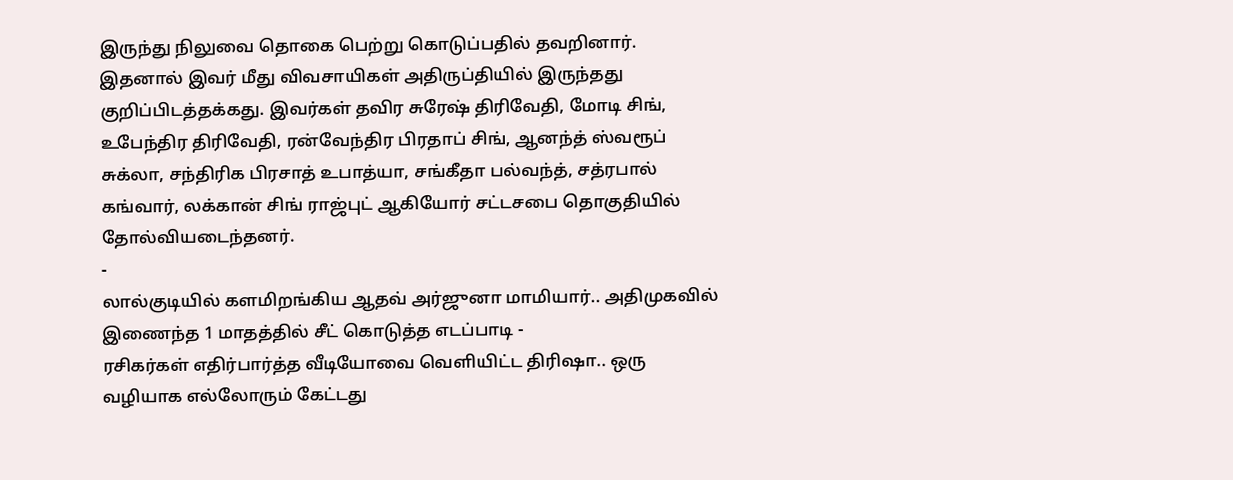இருந்து நிலுவை தொகை பெற்று கொடுப்பதில் தவறினார். இதனால் இவர் மீது விவசாயிகள் அதிருப்தியில் இருந்தது குறிப்பிடத்தக்கது. இவர்கள் தவிர சுரேஷ் திரிவேதி, மோடி சிங், உபேந்திர திரிவேதி, ரன்வேந்திர பிரதாப் சிங், ஆனந்த் ஸ்வரூப் சுக்லா, சந்திரிக பிரசாத் உபாத்யா, சங்கீதா பல்வந்த், சத்ரபால் கங்வார், லக்கான் சிங் ராஜ்புட் ஆகியோர் சட்டசபை தொகுதியில் தோல்வியடைந்தனர்.
-
லால்குடியில் களமிறங்கிய ஆதவ் அர்ஜுனா மாமியார்.. அதிமுகவில் இணைந்த 1 மாதத்தில் சீட் கொடுத்த எடப்பாடி -
ரசிகர்கள் எதிர்பார்த்த வீடியோவை வெளியிட்ட திரிஷா.. ஒரு வழியாக எல்லோரும் கேட்டது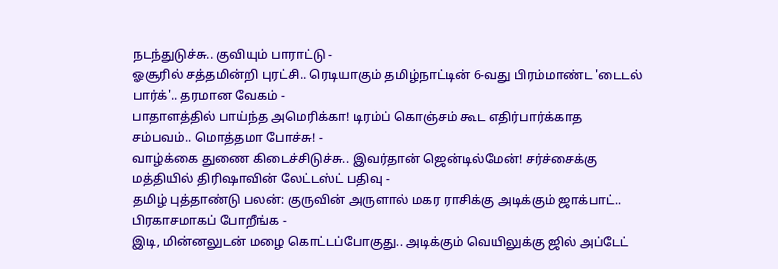நடந்துடுச்சு.. குவியும் பாராட்டு -
ஓசூரில் சத்தமின்றி புரட்சி.. ரெடியாகும் தமிழ்நாட்டின் 6-வது பிரம்மாண்ட 'டைடல் பார்க்'.. தரமான வேகம் -
பாதாளத்தில் பாய்ந்த அமெரிக்கா! டிரம்ப் கொஞ்சம் கூட எதிர்பார்க்காத சம்பவம்.. மொத்தமா போச்சு! -
வாழ்க்கை துணை கிடைச்சிடுச்சு.. இவர்தான் ஜென்டில்மேன்! சர்ச்சைக்கு மத்தியில் திரிஷாவின் லேட்டஸ்ட் பதிவு -
தமிழ் புத்தாண்டு பலன்: குருவின் அருளால் மகர ராசிக்கு அடிக்கும் ஜாக்பாட்.. பிரகாசமாகப் போறீங்க -
இடி, மின்னலுடன் மழை கொட்டப்போகுது.. அடிக்கும் வெயிலுக்கு ஜில் அப்டேட்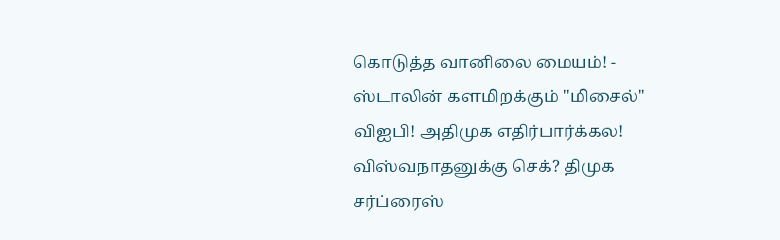கொடுத்த வானிலை மையம்! -
ஸ்டாலின் களமிறக்கும் "மிசைல்" விஐபி! அதிமுக எதிர்பார்க்கல! விஸ்வநாதனுக்கு செக்? திமுக சர்ப்ரைஸ்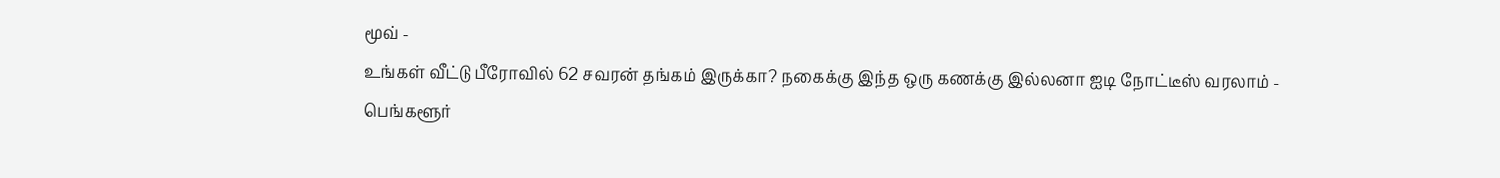மூவ் -
உங்கள் வீட்டு பீரோவில் 62 சவரன் தங்கம் இருக்கா? நகைக்கு இந்த ஒரு கணக்கு இல்லனா ஐடி நோட்டீஸ் வரலாம் -
பெங்களூர்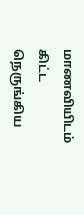மாணவியிடம் கிட்ட நெருங்கிய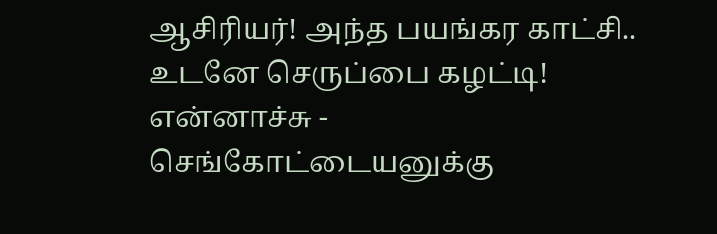ஆசிரியர்! அந்த பயங்கர காட்சி.. உடனே செருப்பை கழட்டி! என்னாச்சு -
செங்கோட்டையனுக்கு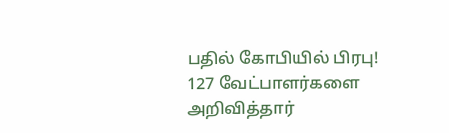பதில் கோபியில் பிரபு! 127 வேட்பாளர்களை அறிவித்தார்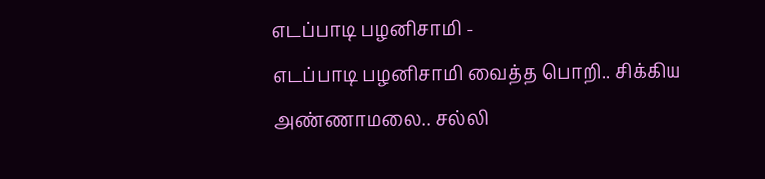எடப்பாடி பழனிசாமி -
எடப்பாடி பழனிசாமி வைத்த பொறி.. சிக்கிய அண்ணாமலை.. சல்லி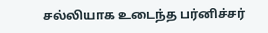சல்லியாக உடைந்த பர்னிச்சர்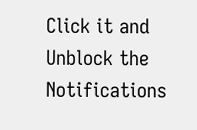Click it and Unblock the Notifications